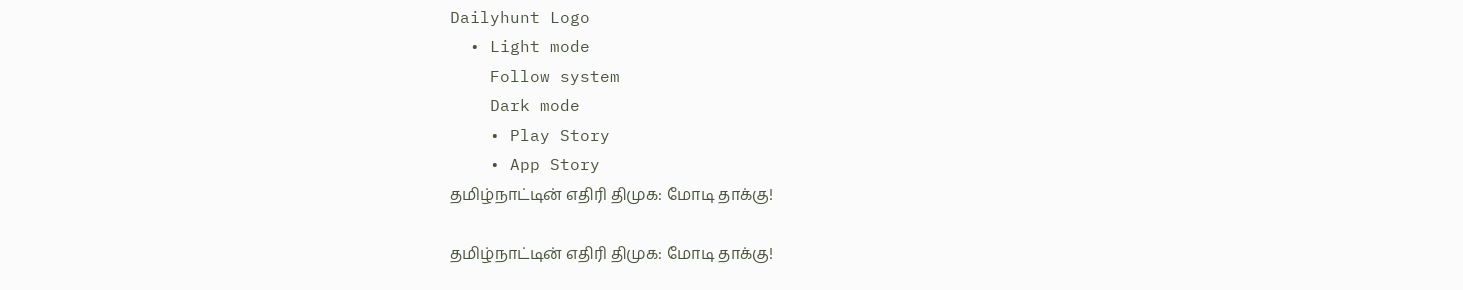Dailyhunt Logo
  • Light mode
    Follow system
    Dark mode
    • Play Story
    • App Story
தமிழ்நாட்டின் எதிரி திமுக: மோடி தாக்கு!

தமிழ்நாட்டின் எதிரி திமுக: மோடி தாக்கு!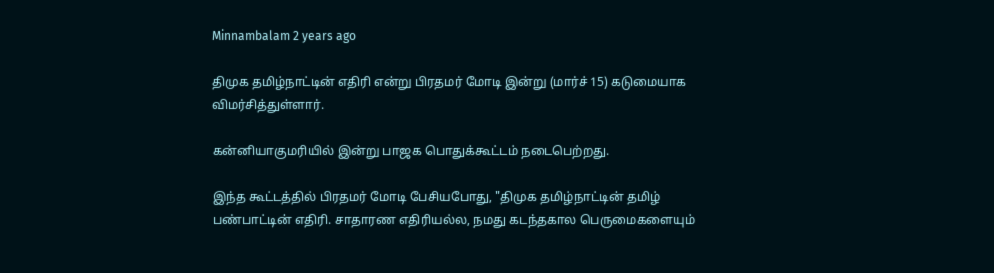Minnambalam 2 years ago

திமுக தமிழ்நாட்டின் எதிரி என்று பிரதமர் மோடி இன்று (மார்ச் 15) கடுமையாக விமர்சித்துள்ளார்.

கன்னியாகுமரியில் இன்று பாஜக பொதுக்கூட்டம் நடைபெற்றது.

இந்த கூட்டத்தில் பிரதமர் மோடி பேசியபோது, "திமுக தமிழ்நாட்டின் தமிழ் பண்பாட்டின் எதிரி. சாதாரண எதிரியல்ல, நமது கடந்தகால பெருமைகளையும்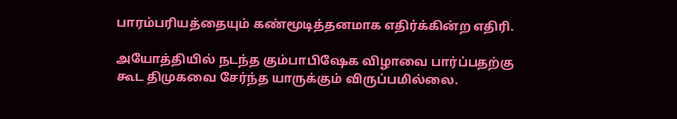பாரம்பரியத்தையும் கண்மூடித்தனமாக எதிர்க்கின்ற எதிரி.

அயோத்தியில் நடந்த கும்பாபிஷேக விழாவை பார்ப்பதற்கு கூட திமுகவை சேர்ந்த யாருக்கும் விருப்பமில்லை.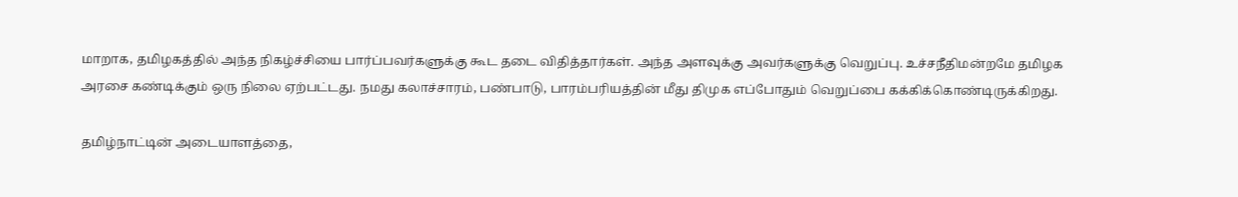மாறாக, தமிழகத்தில் அந்த நிகழ்ச்சியை பார்ப்பவர்களுக்கு கூட தடை விதித்தார்கள். அந்த அளவுக்கு அவர்களுக்கு வெறுப்பு. உச்சநீதிமன்றமே தமிழக அரசை கண்டிக்கும் ஒரு நிலை ஏற்பட்டது. நமது கலாச்சாரம், பண்பாடு, பாரம்பரியத்தின் மீது திமுக எப்போதும் வெறுப்பை கக்கிக்கொண்டிருக்கிறது.

தமிழ்நாட்டின் அடையாளத்தை,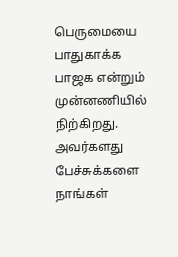பெருமையை பாதுகாக்க பாஜக என்றும் முன்னணியில் நிற்கிறது. அவர்களது பேச்சுக்களை நாங்கள்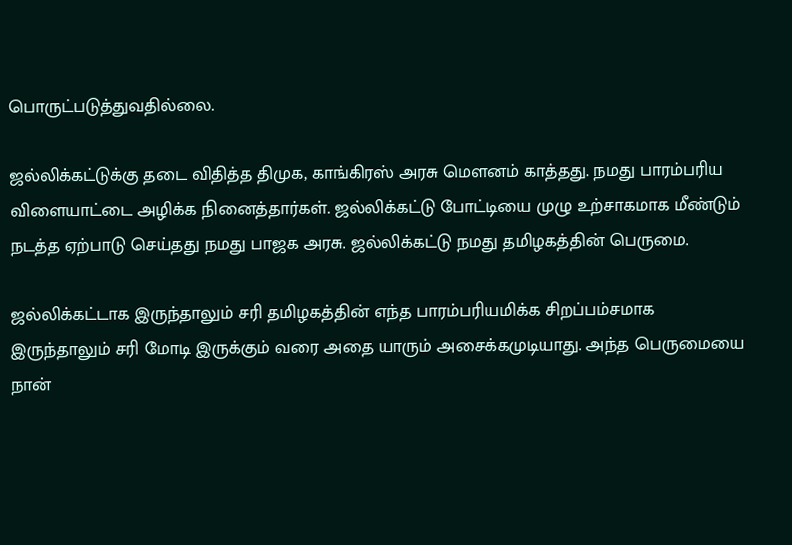பொருட்படுத்துவதில்லை.

ஜல்லிக்கட்டுக்கு தடை விதித்த திமுக, காங்கிரஸ் அரசு மெளனம் காத்தது. நமது பாரம்பரிய விளையாட்டை அழிக்க நினைத்தார்கள். ஜல்லிக்கட்டு போட்டியை முழு உற்சாகமாக மீண்டும் நடத்த ஏற்பாடு செய்தது நமது பாஜக அரசு. ஜல்லிக்கட்டு நமது தமிழகத்தின் பெருமை.

ஜல்லிக்கட்டாக இருந்தாலும் சரி தமிழகத்தின் எந்த பாரம்பரியமிக்க சிறப்பம்சமாக இருந்தாலும் சரி மோடி இருக்கும் வரை அதை யாரும் அசைக்கமுடியாது. அந்த பெருமையை நான்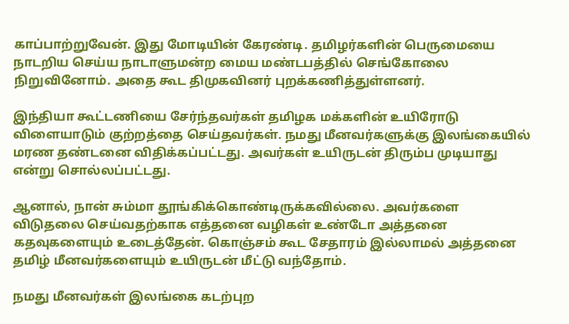காப்பாற்றுவேன். இது மோடியின் கேரண்டி. தமிழர்களின் பெருமையை நாடறிய செய்ய நாடாளுமன்ற மைய மண்டபத்தில் செங்கோலை நிறுவினோம். அதை கூட திமுகவினர் புறக்கணித்துள்ளனர்.

இந்தியா கூட்டணியை சேர்ந்தவர்கள் தமிழக மக்களின் உயிரோடு விளையாடும் குற்றத்தை செய்தவர்கள். நமது மீனவர்களுக்கு இலங்கையில் மரண தண்டனை விதிக்கப்பட்டது. அவர்கள் உயிருடன் திரும்ப முடியாது என்று சொல்லப்பட்டது.

ஆனால், நான் சும்மா தூங்கிக்கொண்டிருக்கவில்லை. அவர்களை விடுதலை செய்வதற்காக எத்தனை வழிகள் உண்டோ அத்தனை கதவுகளையும் உடைத்தேன். கொஞ்சம் கூட சேதாரம் இல்லாமல் அத்தனை தமிழ் மீனவர்களையும் உயிருடன் மீட்டு வந்தோம்.

நமது மீனவர்கள் இலங்கை கடற்புற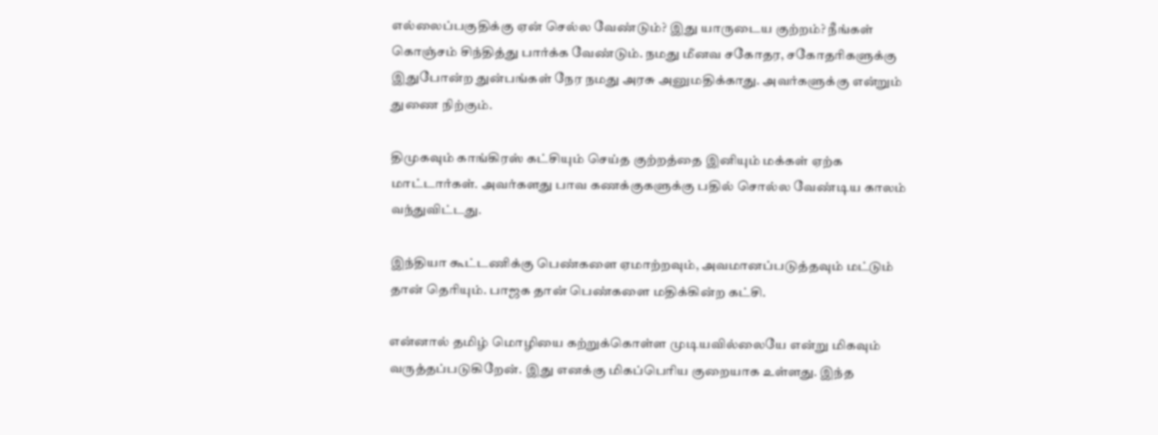எல்லைப்பகுதிக்கு ஏன் செல்ல வேண்டும்? இது யாருடைய குற்றம்? நீங்கள் கொஞ்சம் சிந்தித்து பார்க்க வேண்டும். நமது மீனவ சகோதர, சகோதரிகளுக்கு இதுபோன்ற துன்பங்கள் நேர நமது அரசு அனுமதிக்காது. அவர்களுக்கு என்றும் துணை நிற்கும்.

திமுகவும் காங்கிரஸ் கட்சியும் செய்த குற்றத்தை இனியும் மக்கள் ஏற்க மாட்டார்கள். அவர்களது பாவ கணக்குகளுக்கு பதில் சொல்ல வேண்டிய காலம் வந்துவிட்டது.

இந்தியா கூட்டணிக்கு பெண்களை ஏமாற்றவும், அவமானப்படுத்தவும் மட்டும் தான் தெரியும். பாஜக தான் பெண்களை மதிக்கின்ற கட்சி.

என்னால் தமிழ் மொழியை கற்றுக்கொள்ள முடியவில்லையே என்று மிகவும் வருத்தப்படுகிறேன். இது எனக்கு மிகப்பெரிய குறையாக உள்ளது. இந்த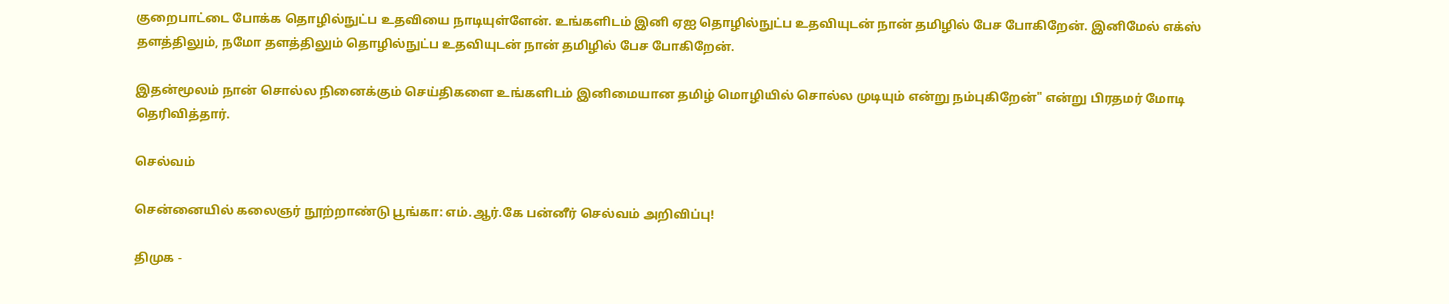குறைபாட்டை போக்க தொழில்நுட்ப உதவியை நாடியுள்ளேன். உங்களிடம் இனி ஏஐ தொழில்நுட்ப உதவியுடன் நான் தமிழில் பேச போகிறேன். இனிமேல் எக்ஸ் தளத்திலும், நமோ தளத்திலும் தொழில்நுட்ப உதவியுடன் நான் தமிழில் பேச போகிறேன்.

இதன்மூலம் நான் சொல்ல நினைக்கும் செய்திகளை உங்களிடம் இனிமையான தமிழ் மொழியில் சொல்ல முடியும் என்று நம்புகிறேன்" என்று பிரதமர் மோடி தெரிவித்தார்.

செல்வம்

சென்னையில் கலைஞர் நூற்றாண்டு பூங்கா: எம்.ஆர்.கே பன்னீர் செல்வம் அறிவிப்பு!

திமுக -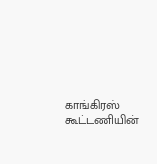காங்கிரஸ் கூட்டணியின்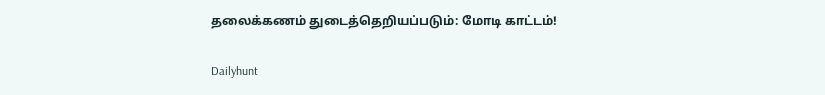தலைக்கணம் துடைத்தெறியப்படும்: மோடி காட்டம்!

Dailyhunt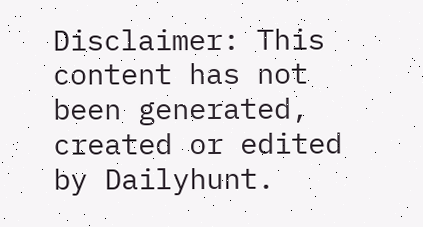Disclaimer: This content has not been generated, created or edited by Dailyhunt.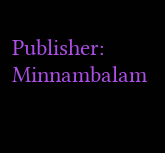Publisher: Minnambalam